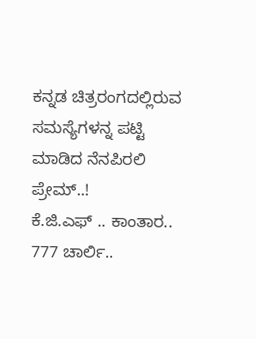ಕನ್ನಡ ಚಿತ್ರರಂಗದಲ್ಲಿರುವ ಸಮಸ್ಯೆಗಳನ್ನ ಪಟ್ಟಿ ಮಾಡಿದ ನೆನಪಿರಲಿ ಪ್ರೇಮ್..!
ಕೆ.ಜಿ.ಎಫ್ .. ಕಾಂತಾರ.. 777 ಚಾರ್ಲಿ..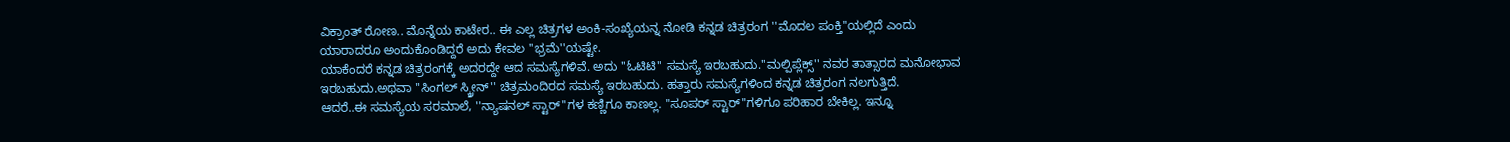ವಿಕ್ರಾಂತ್ ರೋಣ.. ಮೊನ್ನೆಯ ಕಾಟೇರ.. ಈ ಎಲ್ಲ ಚಿತ್ರಗಳ ಅಂಕಿ-ಸಂಖ್ಯೆಯನ್ನ ನೋಡಿ ಕನ್ನಡ ಚಿತ್ರರಂಗ ''ಮೊದಲ ಪಂಕ್ತಿ''ಯಲ್ಲಿದೆ ಎಂದು ಯಾರಾದರೂ ಅಂದುಕೊಂಡಿದ್ದರೆ ಅದು ಕೇವಲ ''ಭ್ರಮೆ''ಯಷ್ಟೇ.
ಯಾಕೆಂದರೆ ಕನ್ನಡ ಚಿತ್ರರಂಗಕ್ಕೆ ಅದರದ್ದೇ ಆದ ಸಮಸ್ಯೆಗಳಿವೆ. ಅದು ''ಓಟಿಟಿ'' ಸಮಸ್ಯೆ ಇರಬಹುದು.''ಮಲ್ಪಿಪ್ಲೆಕ್ಸ್'' ನವರ ತಾತ್ಸಾರದ ಮನೋಭಾವ ಇರಬಹುದು.ಅಥವಾ ''ಸಿಂಗಲ್ ಸ್ಕ್ರೀನ್'' ಚಿತ್ರಮಂದಿರದ ಸಮಸ್ಯೆ ಇರಬಹುದು. ಹತ್ತಾರು ಸಮಸ್ಯೆಗಳಿಂದ ಕನ್ನಡ ಚಿತ್ರರಂಗ ನಲಗುತ್ತಿದೆ.
ಆದರೆ..ಈ ಸಮಸ್ಯೆಯ ಸರಮಾಲೆ, ''ನ್ಯಾಷನಲ್ ಸ್ಟಾರ್''ಗಳ ಕಣ್ಣಿಗೂ ಕಾಣಲ್ಲ. ''ಸೂಪರ್ ಸ್ಟಾರ್''ಗಳಿಗೂ ಪರಿಹಾರ ಬೇಕಿಲ್ಲ. ಇನ್ನೂ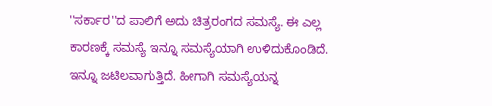''ಸರ್ಕಾರ''ದ ಪಾಲಿಗೆ ಅದು ಚಿತ್ರರಂಗದ ಸಮಸ್ಯೆ. ಈ ಎಲ್ಲ ಕಾರಣಕ್ಕೆ ಸಮಸ್ಯೆ ಇನ್ನೂ ಸಮಸ್ಯೆಯಾಗಿ ಉಳಿದುಕೊಂಡಿದೆ. ಇನ್ನೂ ಜಟಿಲವಾಗುತ್ತಿದೆ. ಹೀಗಾಗಿ ಸಮಸ್ಯೆಯನ್ನ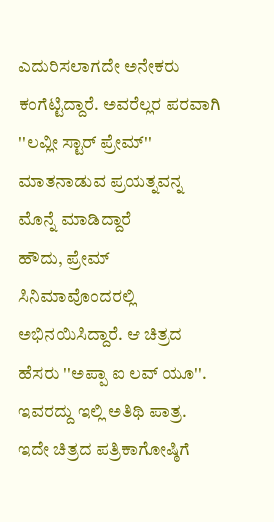ಎದುರಿಸಲಾಗದೇ ಅನೇಕರು ಕಂಗೆಟ್ಟಿದ್ದಾರೆ. ಅವರೆಲ್ಲರ ಪರವಾಗಿ ''ಲವ್ಲೀ ಸ್ಟಾರ್ ಪ್ರೇಮ್'' ಮಾತನಾಡುವ ಪ್ರಯತ್ನವನ್ನ ಮೊನ್ನೆ ಮಾಡಿದ್ದಾರೆ
ಹೌದು, ಪ್ರೇಮ್ ಸಿನಿಮಾವೊಂದರಲ್ಲಿ ಅಭಿನಯಿಸಿದ್ದಾರೆ. ಆ ಚಿತ್ರದ ಹೆಸರು ''ಅಪ್ಪಾ ಐ ಲವ್ ಯೂ''. ಇವರದ್ದು ಇಲ್ಲಿ ಅತಿಥಿ ಪಾತ್ರ. ಇದೇ ಚಿತ್ರದ ಪತ್ರಿಕಾಗೋಷ್ಠಿಗೆ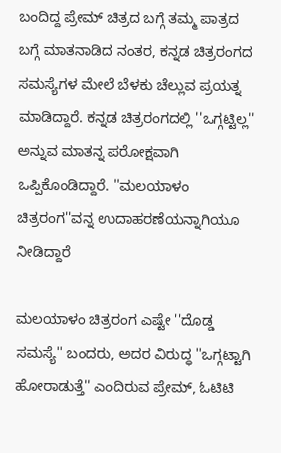ಬಂದಿದ್ದ ಪ್ರೇಮ್ ಚಿತ್ರದ ಬಗ್ಗೆ ತಮ್ಮ ಪಾತ್ರದ ಬಗ್ಗೆ ಮಾತನಾಡಿದ ನಂತರ, ಕನ್ನಡ ಚಿತ್ರರಂಗದ ಸಮಸ್ಯೆಗಳ ಮೇಲೆ ಬೆಳಕು ಚೆಲ್ಲುವ ಪ್ರಯತ್ನ ಮಾಡಿದ್ದಾರೆ. ಕನ್ನಡ ಚಿತ್ರರಂಗದಲ್ಲಿ ''ಒಗ್ಗಟ್ಟಿಲ್ಲ'' ಅನ್ನುವ ಮಾತನ್ನ ಪರೋಕ್ಷವಾಗಿ ಒಪ್ಪಿಕೊಂಡಿದ್ದಾರೆ. ''ಮಲಯಾಳಂ ಚಿತ್ರರಂಗ''ವನ್ನ ಉದಾಹರಣೆಯನ್ನಾಗಿಯೂ ನೀಡಿದ್ದಾರೆ

ಮಲಯಾಳಂ ಚಿತ್ರರಂಗ ಎಷ್ಟೇ ''ದೊಡ್ಡ ಸಮಸ್ಯೆ'' ಬಂದರು, ಅದರ ವಿರುದ್ಧ ''ಒಗ್ಗಟ್ಟಾಗಿ ಹೋರಾಡುತ್ತೆ'' ಎಂದಿರುವ ಪ್ರೇಮ್, ಓಟಿಟಿ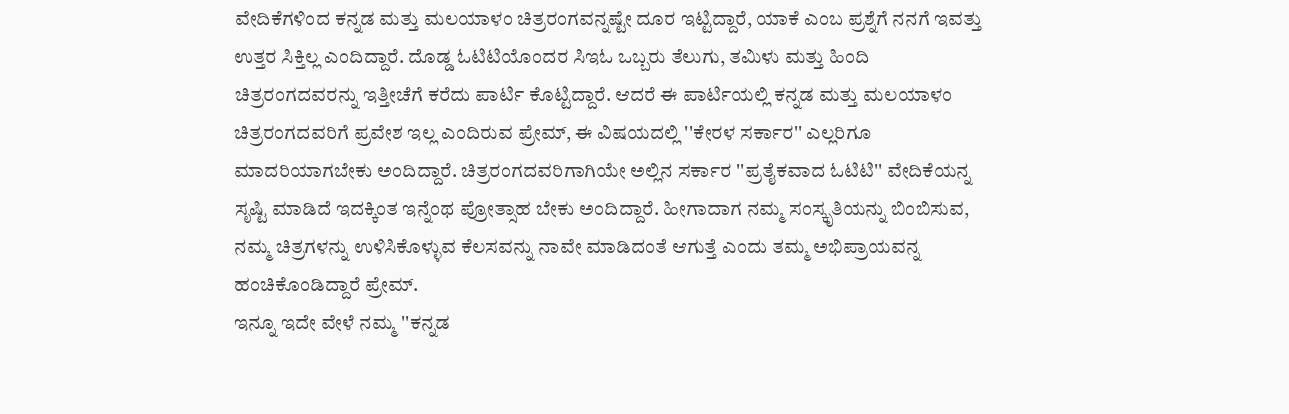ವೇದಿಕೆಗಳಿಂದ ಕನ್ನಡ ಮತ್ತು ಮಲಯಾಳಂ ಚಿತ್ರರಂಗವನ್ನಷ್ಟೇ ದೂರ ಇಟ್ಟಿದ್ದಾರೆ, ಯಾಕೆ ಎಂಬ ಪ್ರಶ್ನೆಗೆ ನನಗೆ ಇವತ್ತು ಉತ್ತರ ಸಿಕ್ತಿಲ್ಲ ಎಂದಿದ್ದಾರೆ. ದೊಡ್ಡ ಓಟಿಟಿಯೊಂದರ ಸಿಇಓ ಒಬ್ಬರು ತೆಲುಗು, ತಮಿಳು ಮತ್ತು ಹಿಂದಿ ಚಿತ್ರರಂಗದವರನ್ನು ಇತ್ತೀಚೆಗೆ ಕರೆದು ಪಾರ್ಟಿ ಕೊಟ್ಟಿದ್ದಾರೆ. ಆದರೆ ಈ ಪಾರ್ಟಿಯಲ್ಲಿ ಕನ್ನಡ ಮತ್ತು ಮಲಯಾಳಂ ಚಿತ್ರರಂಗದವರಿಗೆ ಪ್ರವೇಶ ಇಲ್ಲ ಎಂದಿರುವ ಪ್ರೇಮ್, ಈ ವಿಷಯದಲ್ಲಿ ''ಕೇರಳ ಸರ್ಕಾರ'' ಎಲ್ಲರಿಗೂ ಮಾದರಿಯಾಗಬೇಕು ಅಂದಿದ್ದಾರೆ. ಚಿತ್ರರಂಗದವರಿಗಾಗಿಯೇ ಅಲ್ಲಿನ ಸರ್ಕಾರ ''ಪ್ರತೈಕವಾದ ಓಟಿಟಿ'' ವೇದಿಕೆಯನ್ನ ಸೃಷ್ಟಿ ಮಾಡಿದೆ ಇದಕ್ಕಿಂತ ಇನ್ನೆಂಥ ಪ್ರೋತ್ಸಾಹ ಬೇಕು ಅಂದಿದ್ದಾರೆ. ಹೀಗಾದಾಗ ನಮ್ಮ ಸಂಸ್ಕೃತಿಯನ್ನು ಬಿಂಬಿಸುವ, ನಮ್ಮ ಚಿತ್ರಗಳನ್ನು ಉಳಿಸಿಕೊಳ್ಳುವ ಕೆಲಸವನ್ನು ನಾವೇ ಮಾಡಿದಂತೆ ಆಗುತ್ತೆ ಎಂದು ತಮ್ಮ ಅಭಿಪ್ರಾಯವನ್ನ ಹಂಚಿಕೊಂಡಿದ್ದಾರೆ ಪ್ರೇಮ್.
ಇನ್ನೂ ಇದೇ ವೇಳೆ ನಮ್ಮ ''ಕನ್ನಡ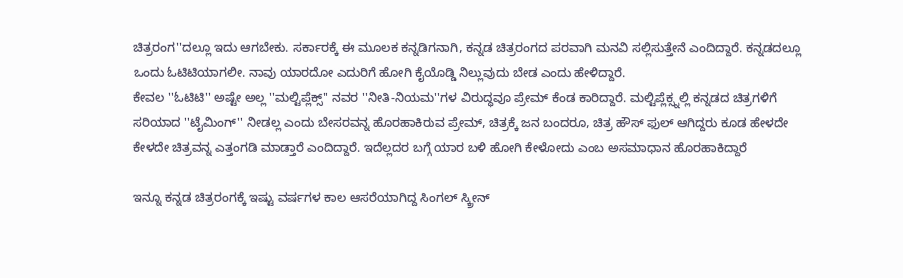ಚಿತ್ರರಂಗ''ದಲ್ಲೂ ಇದು ಆಗಬೇಕು. ಸರ್ಕಾರಕ್ಕೆ ಈ ಮೂಲಕ ಕನ್ನಡಿಗನಾಗಿ, ಕನ್ನಡ ಚಿತ್ರರಂಗದ ಪರವಾಗಿ ಮನವಿ ಸಲ್ಲಿಸುತ್ತೇನೆ ಎಂದಿದ್ದಾರೆ. ಕನ್ನಡದಲ್ಲೂ ಒಂದು ಓಟಿಟಿಯಾಗಲೀ. ನಾವು ಯಾರದೋ ಎದುರಿಗೆ ಹೋಗಿ ಕೈಯೊಡ್ಡಿ ನಿಲ್ಲುವುದು ಬೇಡ ಎಂದು ಹೇಳಿದ್ದಾರೆ.
ಕೇವಲ ''ಓಟಿಟಿ'' ಅಷ್ಟೇ ಅಲ್ಲ ''ಮಲ್ಟಿಪ್ಲೆಕ್ಸ್'' ನವರ ''ನೀತಿ-ನಿಯಮ''ಗಳ ವಿರುದ್ಧವೂ ಪ್ರೇಮ್ ಕೆಂಡ ಕಾರಿದ್ದಾರೆ. ಮಲ್ಟಿಪ್ಲೆಕ್ಸ್ನಲ್ಲಿ ಕನ್ನಡದ ಚಿತ್ರಗಳಿಗೆ ಸರಿಯಾದ ''ಟೈಮಿಂಗ್'' ನೀಡಲ್ಲ ಎಂದು ಬೇಸರವನ್ನ ಹೊರಹಾಕಿರುವ ಪ್ರೇಮ್, ಚಿತ್ರಕ್ಕೆ ಜನ ಬಂದರೂ, ಚಿತ್ರ ಹೌಸ್ ಫುಲ್ ಆಗಿದ್ದರು ಕೂಡ ಹೇಳದೇ ಕೇಳದೇ ಚಿತ್ರವನ್ನ ಎತ್ತಂಗಡಿ ಮಾಡ್ತಾರೆ ಎಂದಿದ್ದಾರೆ. ಇದೆಲ್ಲದರ ಬಗ್ಗೆ ಯಾರ ಬಳಿ ಹೋಗಿ ಕೇಳೋದು ಎಂಬ ಅಸಮಾಧಾನ ಹೊರಹಾಕಿದ್ದಾರೆ

ಇನ್ನೂ ಕನ್ನಡ ಚಿತ್ರರಂಗಕ್ಕೆ ಇಷ್ಟು ವರ್ಷಗಳ ಕಾಲ ಆಸರೆಯಾಗಿದ್ದ ಸಿಂಗಲ್ ಸ್ಕ್ರೀನ್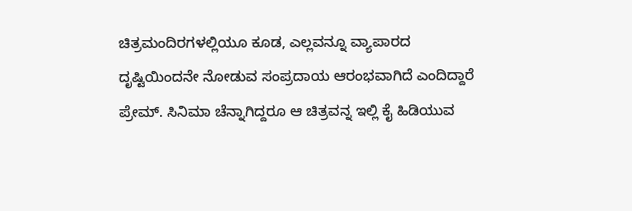ಚಿತ್ರಮಂದಿರಗಳಲ್ಲಿಯೂ ಕೂಡ, ಎಲ್ಲವನ್ನೂ ವ್ಯಾಪಾರದ ದೃಷ್ಟಿಯಿಂದನೇ ನೋಡುವ ಸಂಪ್ರದಾಯ ಆರಂಭವಾಗಿದೆ ಎಂದಿದ್ದಾರೆ ಪ್ರೇಮ್. ಸಿನಿಮಾ ಚೆನ್ನಾಗಿದ್ದರೂ ಆ ಚಿತ್ರವನ್ನ ಇಲ್ಲಿ ಕೈ ಹಿಡಿಯುವ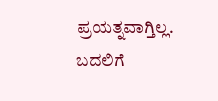ಪ್ರಯತ್ನವಾಗ್ತಿಲ್ಲ. ಬದಲಿಗೆ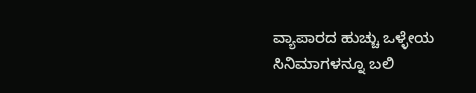ವ್ಯಾಪಾರದ ಹುಚ್ಚು ಒಳ್ಳೇಯ ಸಿನಿಮಾಗಳನ್ನೂ ಬಲಿ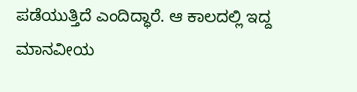ಪಡೆಯುತ್ತಿದೆ ಎಂದಿದ್ಧಾರೆ. ಆ ಕಾಲದಲ್ಲಿ ಇದ್ದ ಮಾನವೀಯ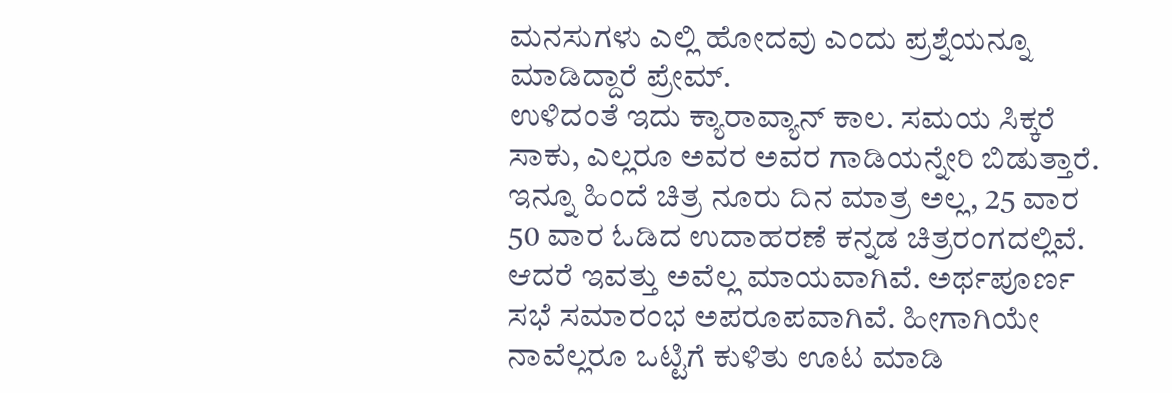ಮನಸುಗಳು ಎಲ್ಲಿ ಹೋದವು ಎಂದು ಪ್ರಶ್ನೆಯನ್ನೂ ಮಾಡಿದ್ದಾರೆ ಪ್ರೇಮ್.
ಉಳಿದಂತೆ ಇದು ಕ್ಯಾರಾವ್ಯಾನ್ ಕಾಲ. ಸಮಯ ಸಿಕ್ಕರೆ ಸಾಕು, ಎಲ್ಲರೂ ಅವರ ಅವರ ಗಾಡಿಯನ್ನೇರಿ ಬಿಡುತ್ತಾರೆ. ಇನ್ನೂ ಹಿಂದೆ ಚಿತ್ರ ನೂರು ದಿನ ಮಾತ್ರ ಅಲ್ಲ, 25 ವಾರ 50 ವಾರ ಓಡಿದ ಉದಾಹರಣೆ ಕನ್ನಡ ಚಿತ್ರರಂಗದಲ್ಲಿವೆ. ಆದರೆ ಇವತ್ತು ಅವೆಲ್ಲ ಮಾಯವಾಗಿವೆ. ಅರ್ಥಪೂರ್ಣ ಸಭೆ ಸಮಾರಂಭ ಅಪರೂಪವಾಗಿವೆ. ಹೀಗಾಗಿಯೇ ನಾವೆಲ್ಲರೂ ಒಟ್ಟಿಗೆ ಕುಳಿತು ಊಟ ಮಾಡಿ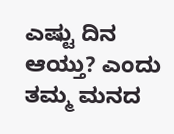ಎಷ್ಟು ದಿನ ಆಯ್ತು? ಎಂದು ತಮ್ಮ ಮನದ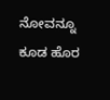ನೋವನ್ನೂ ಕೂಡ ಹೊರ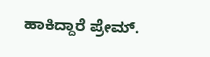ಹಾಕಿದ್ದಾರೆ ಪ್ರೇಮ್.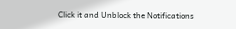Click it and Unblock the Notifications